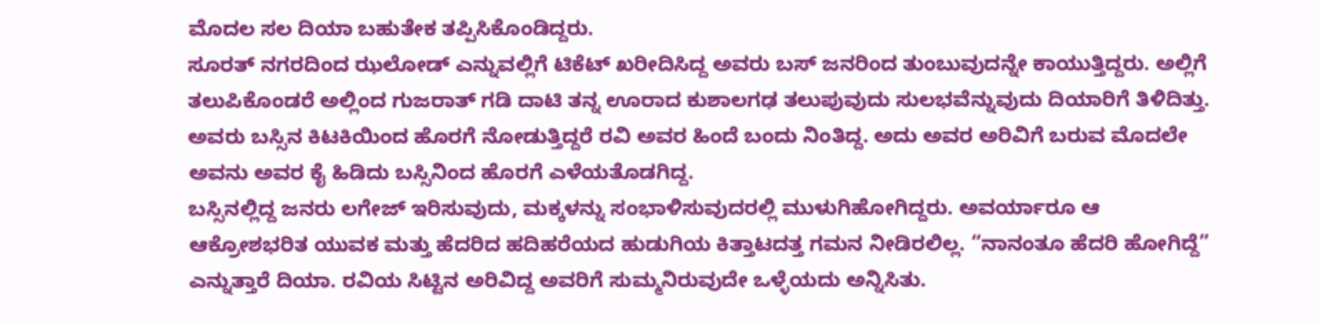ಮೊದಲ ಸಲ ದಿಯಾ ಬಹುತೇಕ ತಪ್ಪಿಸಿಕೊಂಡಿದ್ದರು.
ಸೂರತ್ ನಗರದಿಂದ ಝಲೋಡ್ ಎನ್ನುವಲ್ಲಿಗೆ ಟಿಕೆಟ್ ಖರೀದಿಸಿದ್ದ ಅವರು ಬಸ್ ಜನರಿಂದ ತುಂಬುವುದನ್ನೇ ಕಾಯುತ್ತಿದ್ದರು. ಅಲ್ಲಿಗೆ ತಲುಪಿಕೊಂಡರೆ ಅಲ್ಲಿಂದ ಗುಜರಾತ್ ಗಡಿ ದಾಟಿ ತನ್ನ ಊರಾದ ಕುಶಾಲಗಢ ತಲುಪುವುದು ಸುಲಭವೆನ್ನುವುದು ದಿಯಾರಿಗೆ ತಿಳಿದಿತ್ತು.
ಅವರು ಬಸ್ಸಿನ ಕಿಟಕಿಯಿಂದ ಹೊರಗೆ ನೋಡುತ್ತಿದ್ದರೆ ರವಿ ಅವರ ಹಿಂದೆ ಬಂದು ನಿಂತಿದ್ದ. ಅದು ಅವರ ಅರಿವಿಗೆ ಬರುವ ಮೊದಲೇ ಅವನು ಅವರ ಕೈ ಹಿಡಿದು ಬಸ್ಸಿನಿಂದ ಹೊರಗೆ ಎಳೆಯತೊಡಗಿದ್ದ.
ಬಸ್ಸಿನಲ್ಲಿದ್ದ ಜನರು ಲಗೇಜ್ ಇರಿಸುವುದು, ಮಕ್ಕಳನ್ನು ಸಂಭಾಳಿಸುವುದರಲ್ಲಿ ಮುಳುಗಿಹೋಗಿದ್ದರು. ಅವರ್ಯಾರೂ ಆ ಆಕ್ರೋಶಭರಿತ ಯುವಕ ಮತ್ತು ಹೆದರಿದ ಹದಿಹರೆಯದ ಹುಡುಗಿಯ ಕಿತ್ತಾಟದತ್ತ ಗಮನ ನೀಡಿರಲಿಲ್ಲ. “ನಾನಂತೂ ಹೆದರಿ ಹೋಗಿದ್ದೆ” ಎನ್ನುತ್ತಾರೆ ದಿಯಾ. ರವಿಯ ಸಿಟ್ಟಿನ ಅರಿವಿದ್ದ ಅವರಿಗೆ ಸುಮ್ಮನಿರುವುದೇ ಒಳ್ಳೆಯದು ಅನ್ನಿಸಿತು.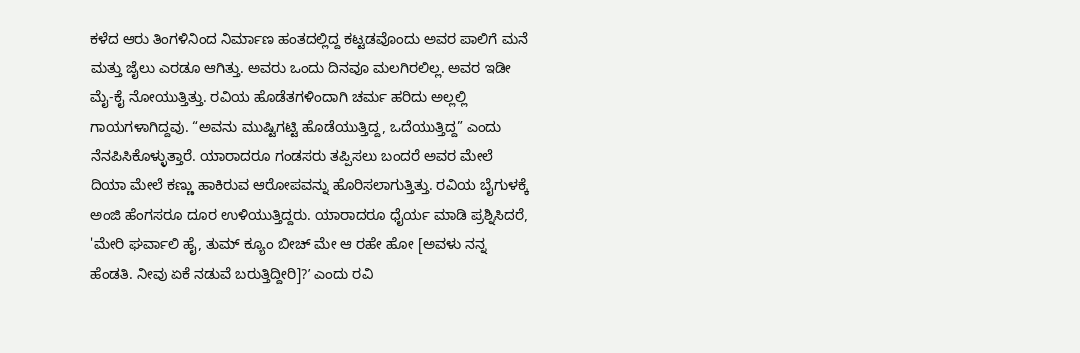ಕಳೆದ ಆರು ತಿಂಗಳಿನಿಂದ ನಿರ್ಮಾಣ ಹಂತದಲ್ಲಿದ್ದ ಕಟ್ಟಡವೊಂದು ಅವರ ಪಾಲಿಗೆ ಮನೆ ಮತ್ತು ಜೈಲು ಎರಡೂ ಆಗಿತ್ತು. ಅವರು ಒಂದು ದಿನವೂ ಮಲಗಿರಲಿಲ್ಲ. ಅವರ ಇಡೀ ಮೈ-ಕೈ ನೋಯುತ್ತಿತ್ತು. ರವಿಯ ಹೊಡೆತಗಳಿಂದಾಗಿ ಚರ್ಮ ಹರಿದು ಅಲ್ಲಲ್ಲಿ ಗಾಯಗಳಾಗಿದ್ದವು. “ಅವನು ಮುಷ್ಟಿಗಟ್ಟಿ ಹೊಡೆಯುತ್ತಿದ್ದ, ಒದೆಯುತ್ತಿದ್ದ” ಎಂದು ನೆನಪಿಸಿಕೊಳ್ಳುತ್ತಾರೆ. ಯಾರಾದರೂ ಗಂಡಸರು ತಪ್ಪಿಸಲು ಬಂದರೆ ಅವರ ಮೇಲೆ ದಿಯಾ ಮೇಲೆ ಕಣ್ಣು ಹಾಕಿರುವ ಆರೋಪವನ್ನು ಹೊರಿಸಲಾಗುತ್ತಿತ್ತು. ರವಿಯ ಬೈಗುಳಕ್ಕೆ ಅಂಜಿ ಹೆಂಗಸರೂ ದೂರ ಉಳಿಯುತ್ತಿದ್ದರು. ಯಾರಾದರೂ ಧೈರ್ಯ ಮಾಡಿ ಪ್ರಶ್ನಿಸಿದರೆ, 'ಮೇರಿ ಘರ್ವಾಲಿ ಹೈ, ತುಮ್ ಕ್ಯೂಂ ಬೀಚ್ ಮೇ ಆ ರಹೇ ಹೋ [ಅವಳು ನನ್ನ ಹೆಂಡತಿ. ನೀವು ಏಕೆ ನಡುವೆ ಬರುತ್ತಿದ್ದೀರಿ]?ʼ ಎಂದು ರವಿ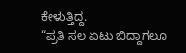ಕೇಳುತ್ತಿದ್ದ.
“ಪ್ರತಿ ಸಲ ಏಟು ಬಿದ್ದಾಗಲೂ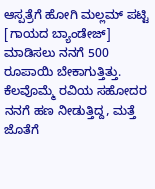ಆಸ್ಪತ್ರೆಗೆ ಹೋಗಿ ಮಲ್ಲಮ್ ಪಟ್ಟಿ [ಗಾಯದ ಬ್ಯಾಂಡೇಜ್] ಮಾಡಿಸಲು ನನಗೆ 500 ರೂಪಾಯಿ ಬೇಕಾಗುತ್ತಿತ್ತು. ಕೆಲವೊಮ್ಮೆ ರವಿಯ ಸಹೋದರ ನನಗೆ ಹಣ ನೀಡುತ್ತಿದ್ದ, ಮತ್ತೆ ಜೊತೆಗೆ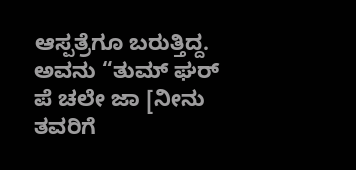ಆಸ್ಪತ್ರೆಗೂ ಬರುತ್ತಿದ್ದ. ಅವನು “ತುಮ್ ಘರ್ ಪೆ ಚಲೇ ಜಾ [ನೀನು ತವರಿಗೆ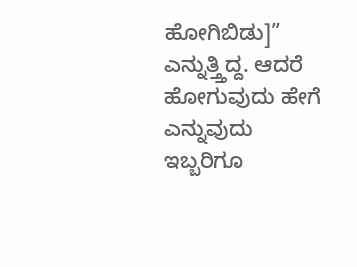ಹೋಗಿಬಿಡು]” ಎನ್ನುತ್ತ್ತಿದ್ದ. ಆದರೆ ಹೋಗುವುದು ಹೇಗೆ ಎನ್ನುವುದು ಇಬ್ಬರಿಗೂ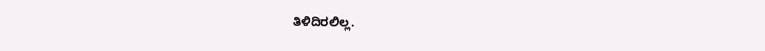ತಿಳಿದಿರಲಿಲ್ಲ.